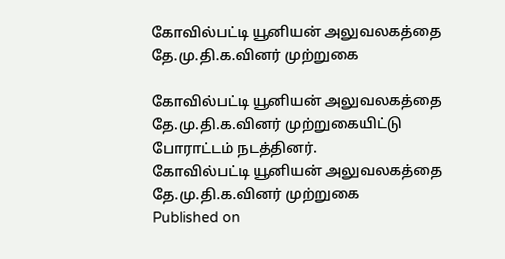கோவில்பட்டி யூனியன் அலுவலகத்தை தே.மு.தி.க.வினர் முற்றுகை

கோவில்பட்டி யூனியன் அலுவலகத்தை தே.மு.தி.க.வினர் முற்றுகையிட்டு போராட்டம் நடத்தினர்.
கோவில்பட்டி யூனியன் அலுவலகத்தை தே.மு.தி.க.வினர் முற்றுகை
Published on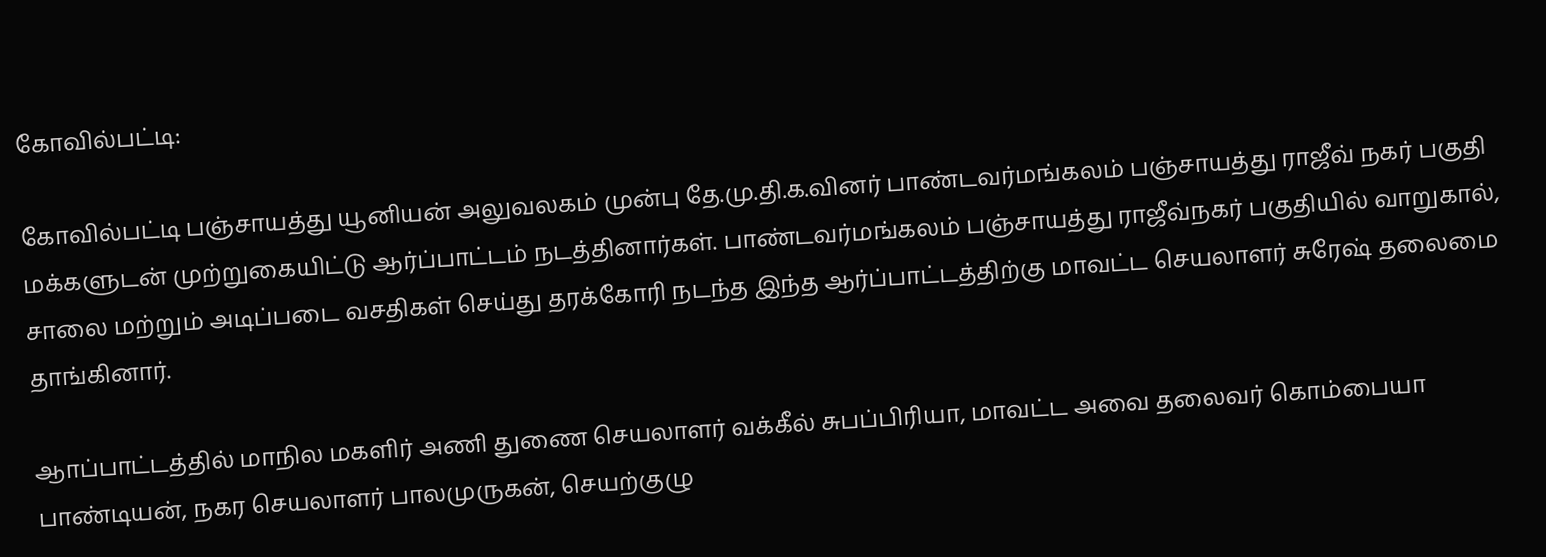கோவில்பட்டி:

கோவில்பட்டி பஞ்சாயத்து யூனியன் அலுவலகம் முன்பு தே.மு.தி.க.வினர் பாண்டவர்மங்கலம் பஞ்சாயத்து ராஜீவ் நகர் பகுதி மக்களுடன் முற்றுகையிட்டு ஆர்ப்பாட்டம் நடத்தினார்கள். பாண்டவர்மங்கலம் பஞ்சாயத்து ராஜீவ்நகர் பகுதியில் வாறுகால், சாலை மற்றும் அடிப்படை வசதிகள் செய்து தரக்கோரி நடந்த இந்த ஆர்ப்பாட்டத்திற்கு மாவட்ட செயலாளர் சுரேஷ் தலைமை தாங்கினார்.

ஆாப்பாட்டத்தில் மாநில மகளிர் அணி துணை செயலாளர் வக்கீல் சுபப்பிரியா, மாவட்ட அவை தலைவர் கொம்பையா பாண்டியன், நகர செயலாளர் பாலமுருகன், செயற்குழு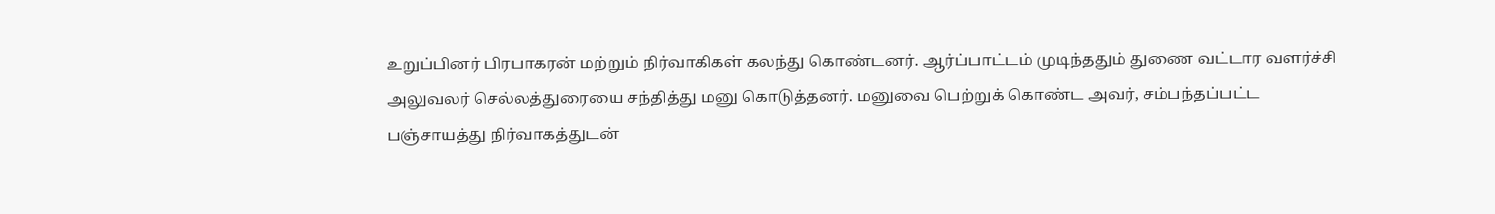உறுப்பினர் பிரபாகரன் மற்றும் நிர்வாகிகள் கலந்து கொண்டனர். ஆர்ப்பாட்டம் முடிந்ததும் துணை வட்டார வளர்ச்சி அலுவலர் செல்லத்துரையை சந்தித்து மனு கொடுத்தனர். மனுவை பெற்றுக் கொண்ட அவர், சம்பந்தப்பட்ட பஞ்சாயத்து நிர்வாகத்துடன்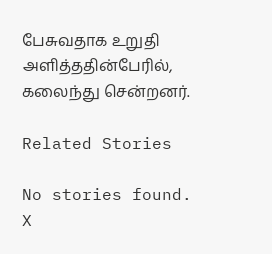பேசுவதாக உறுதி அளித்ததின்பேரில், கலைந்து சென்றனர்.

Related Stories

No stories found.
X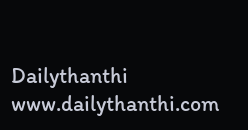Dailythanthi
www.dailythanthi.com